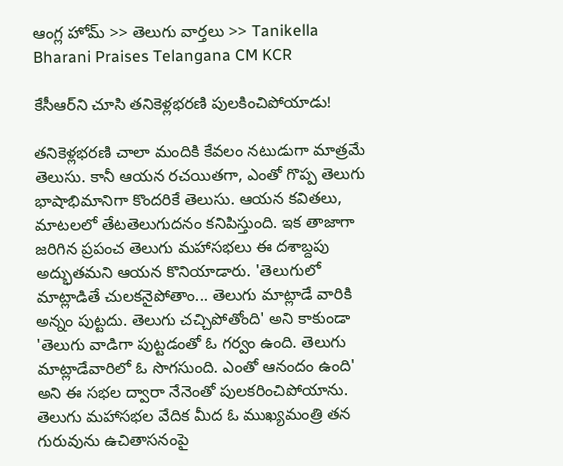ఆంగ్ల హోమ్ >> తెలుగు వార్తలు >> Tanikella Bharani Praises Telangana CM KCR

కేసీఆర్‌ని చూసి తనికెళ్లభరణి పులకించిపోయాడు!

తనికెళ్లభరణి చాలా మందికి కేవలం నటుడుగా మాత్రమే తెలుసు. కానీ ఆయన రచయితగా, ఎంతో గొప్ప తెలుగు భాషాభిమానిగా కొందరికే తెలుసు. ఆయన కవితలు, మాటలలో తేటతెలుగుదనం కనిపిస్తుంది. ఇక తాజాగా జరిగిన ప్రపంచ తెలుగు మహాసభలు ఈ దశాబ్దపు అద్భుతమని ఆయన కొనియాడారు. 'తెలుగులో మాట్లాడితే చులకనైపోతాం... తెలుగు మాట్లాడే వారికి అన్నం పుట్టదు. తెలుగు చచ్చిపోతోంది' అని కాకుండా 'తెలుగు వాడిగా పుట్టడంతో ఓ గర్వం ఉంది. తెలుగు మాట్లాడేవారిలో ఓ సొగసుంది. ఎంతో ఆనందం ఉంది' అని ఈ సభల ద్వారా నేనెంతో పులకరించిపోయాను. తెలుగు మహాసభల వేదిక మీద ఓ ముఖ్యమంత్రి తన గురువును ఉచితాసనంపై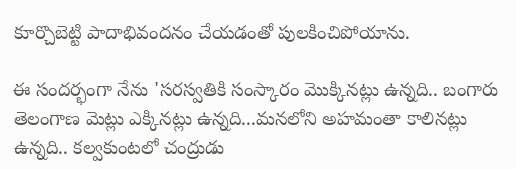కూర్చొబెట్టి పాదాభివందనం చేయడంతో పులకించిపోయాను.

ఈ సందర్భంగా నేను 'సరస్వతికి సంస్కారం మొక్కినట్లు ఉన్నది.. బంగారు తెలంగాణ మెట్లు ఎక్కినట్లు ఉన్నది...మనలోని అహమంతా కాలినట్లు ఉన్నది.. కల్వకుంటలో చంద్రుడు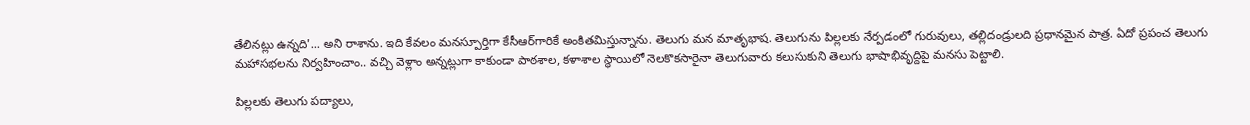తేలినట్లు ఉన్నది'... అని రాశాను. ఇది కేవలం మనస్పూర్తిగా కేసీఆర్‌గారికే అంకితమిస్తున్నాను. తెలుగు మన మాతృభాష. తెలుగును పిల్లలకు నేర్పడంలో గురువులు, తల్లిదండ్రులది ప్రధానమైన పాత్ర. ఏదో ప్రపంచ తెలుగు మహాసభలను నిర్వహించాం.. వచ్చి వెళ్లాం అన్నట్లుగా కాకుండా పాఠశాల, కళాశాల స్థాయిలో నెలకొకసారైనా తెలుగువారు కలుసుకుని తెలుగు భాషాభివృద్దిపై మనసు పెట్టాలి.

పిల్లలకు తెలుగు పద్యాలు,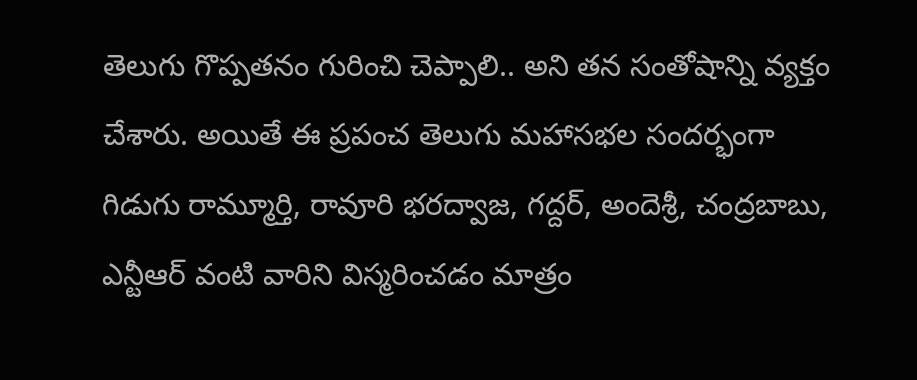తెలుగు గొప్పతనం గురించి చెప్పాలి.. అని తన సంతోషాన్ని వ్యక్తం చేశారు. అయితే ఈ ప్రపంచ తెలుగు మహాసభల సందర్భంగా గిడుగు రామ్మూర్తి, రావూరి భరద్వాజ, గద్దర్‌, అందెశ్రీ, చంద్రబాబు, ఎన్టీఆర్‌ వంటి వారిని విస్మరించడం మాత్రం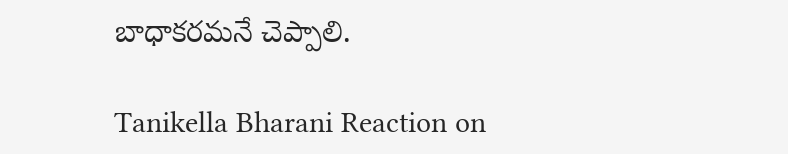బాధాకరమనే చెప్పాలి.

Tanikella Bharani Reaction on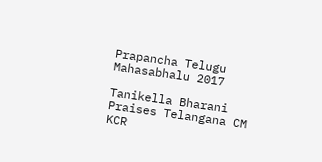Prapancha Telugu Mahasabhalu 2017

Tanikella Bharani Praises Telangana CM KCR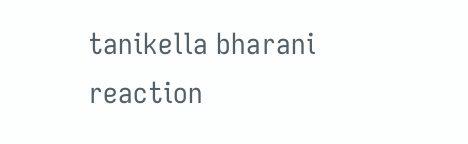tanikella bharani
reaction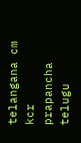telangana cm kcr
prapancha telugu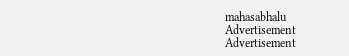mahasabhalu
Advertisement
Advertisement